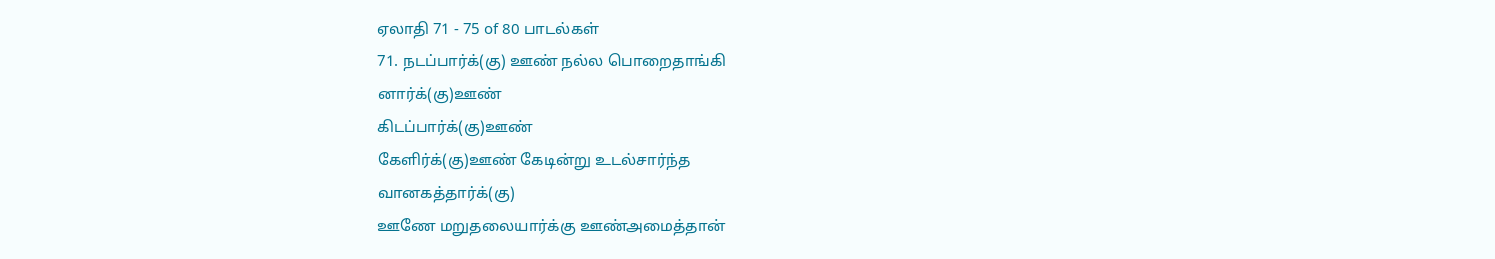ஏலாதி 71 - 75 of 80 பாடல்கள்
71. நடப்பார்க்(கு) ஊண் நல்ல பொறைதாங்கி
னார்க்(கு)ஊண்
கிடப்பார்க்(கு)ஊண்
கேளிர்க்(கு)ஊண் கேடின்று உடல்சார்ந்த
வானகத்தார்க்(கு)
ஊணே மறுதலையார்க்கு ஊண்அமைத்தான்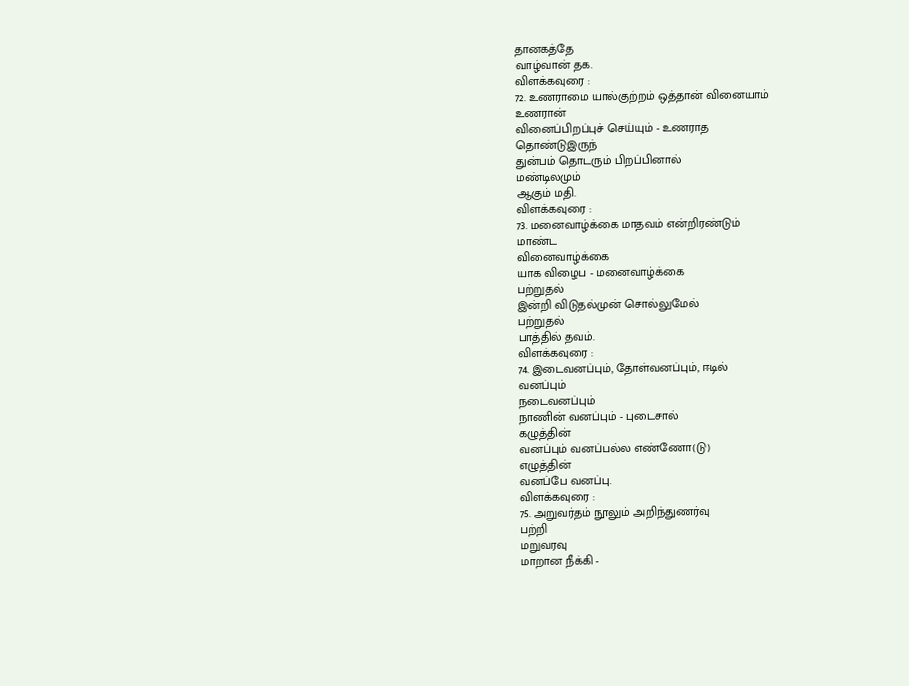தானகத்தே
வாழ்வான் தக.
விளக்கவுரை :
72. உணராமை யால்குற்றம் ஒத்தான் வினையாம்
உணரான்
வினைப்பிறப்புச் செய்யும் - உணராத
தொண்டுஇருந்
துன்பம் தொடரும் பிறப்பினால்
மண்டிலமும்
ஆகும் மதி.
விளக்கவுரை :
73. மனைவாழ்க்கை மாதவம் என்றிரண்டும்
மாண்ட
வினைவாழ்க்கை
யாக விழைப - மனைவாழ்க்கை
பற்றுதல்
இன்றி விடுதல்முன் சொல்லுமேல்
பற்றுதல்
பாத்தில் தவம்.
விளக்கவுரை :
74. இடைவனப்பும், தோள்வனப்பும், ஈடில்
வனப்பும்
நடைவனப்பும்
நாணின் வனப்பும் - புடைசால்
கழுத்தின்
வனப்பும் வனப்பல்ல எண்ணோ(டு)
எழுத்தின்
வனப்பே வனப்பு.
விளக்கவுரை :
75. அறுவர்தம் நூலும் அறிந்துணர்வு
பற்றி
மறுவரவு
மாறான நீக்கி -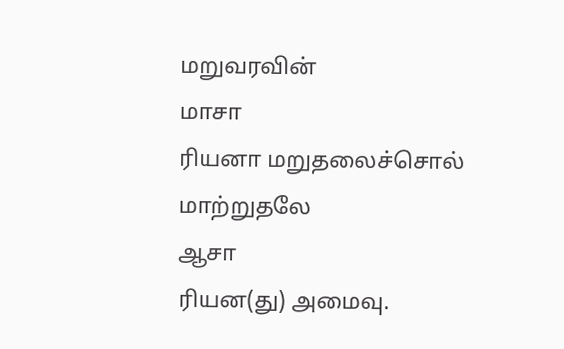மறுவரவின்
மாசா
ரியனா மறுதலைச்சொல் மாற்றுதலே
ஆசா
ரியன(து) அமைவு.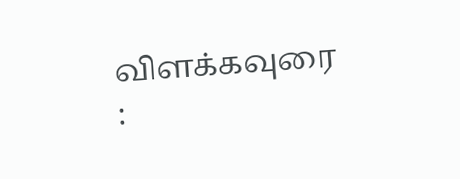விளக்கவுரை :